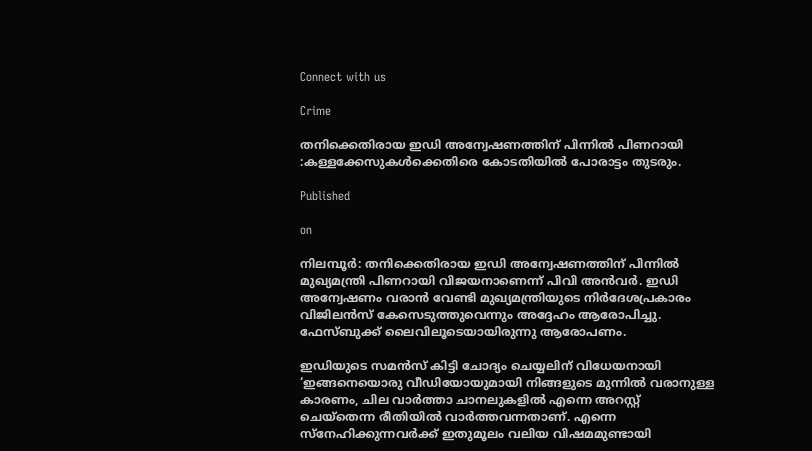Connect with us

Crime

തനിക്കെതിരായ ഇഡി അന്വേഷണത്തിന് പിന്നിൽ പിണറായി :കള്ളക്കേസുകൾക്കെതിരെ കോടതിയിൽ പോരാട്ടം തുടരും.

Published

on

നിലമ്പൂർ: തനിക്കെതിരായ ഇഡി അന്വേഷണത്തിന് പിന്നിൽ മുഖ്യമന്ത്രി പിണറായി വിജയനാണെന്ന് പിവി അൻവർ. ഇഡി അന്വേഷണം വരാൻ വേണ്ടി മുഖ്യമന്ത്രിയുടെ നിർദേശപ്രകാരം വിജിലൻസ് കേസെടുത്തുവെന്നും അദ്ദേഹം ആരോപിച്ചു. ഫേസ്ബുക്ക് ലൈവിലൂടെയായിരുന്നു ആരോപണം.

ഇഡിയുടെ സമൻസ് കിട്ടി ചോദ്യം ചെയ്യലിന് വിധേയനായി ‘ഇങ്ങനെയൊരു വീഡിയോയുമായി നിങ്ങളുടെ മുന്നിൽ വരാനുള്ള കാരണം, ചില വാർത്താ ചാനലുകളിൽ എന്നെ അറസ്റ്റ് ചെയ്‌തെന്ന രീതിയിൽ വാർത്തവന്നതാണ്. എന്നെ സ്‌നേഹിക്കുന്നവർക്ക് ഇതുമൂലം വലിയ വിഷമമുണ്ടായി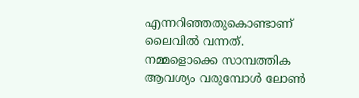എന്നറിഞ്ഞതുകൊണ്ടാണ് ലൈവിൽ വന്നത്.
നമ്മളൊക്കെ സാമ്പത്തിക ആവശ്യം വരുമ്പോൾ ലോൺ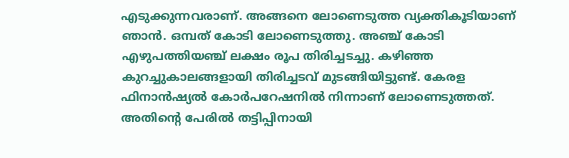എടുക്കുന്നവരാണ്. അങ്ങനെ ലോണെടുത്ത വ്യക്തികൂടിയാണ് ഞാൻ. ഒമ്പത് കോടി ലോണെടുത്തു. അഞ്ച് കോടി എഴുപത്തിയഞ്ച് ലക്ഷം രൂപ തിരിച്ചടച്ചു. കഴിഞ്ഞ കുറച്ചുകാലങ്ങളായി തിരിച്ചടവ് മുടങ്ങിയിട്ടുണ്ട്. കേരള ഫിനാൻഷ്യൽ കോർപറേഷനിൽ നിന്നാണ് ലോണെടുത്തത്. അതിന്റെ പേരിൽ തട്ടിപ്പിനായി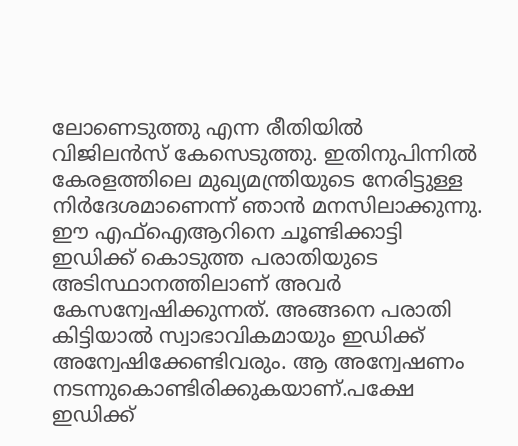ലോണെടുത്തു എന്ന രീതിയിൽ വിജിലൻസ് കേസെടുത്തു. ഇതിനുപിന്നിൽ കേരളത്തിലെ മുഖ്യമന്ത്രിയുടെ നേരിട്ടുള്ള നിർദേശമാണെന്ന് ഞാൻ മനസിലാക്കുന്നു.
ഈ എഫ്‌ഐആറിനെ ചൂണ്ടിക്കാട്ടി ഇഡിക്ക് കൊടുത്ത പരാതിയുടെ അടിസ്ഥാനത്തിലാണ് അവർ കേസന്വേഷിക്കുന്നത്. അങ്ങനെ പരാതി കിട്ടിയാൽ സ്വാഭാവികമായും ഇഡിക്ക് അന്വേഷിക്കേണ്ടിവരും. ആ അന്വേഷണം നടന്നുകൊണ്ടിരിക്കുകയാണ്.പക്ഷേ ഇഡിക്ക്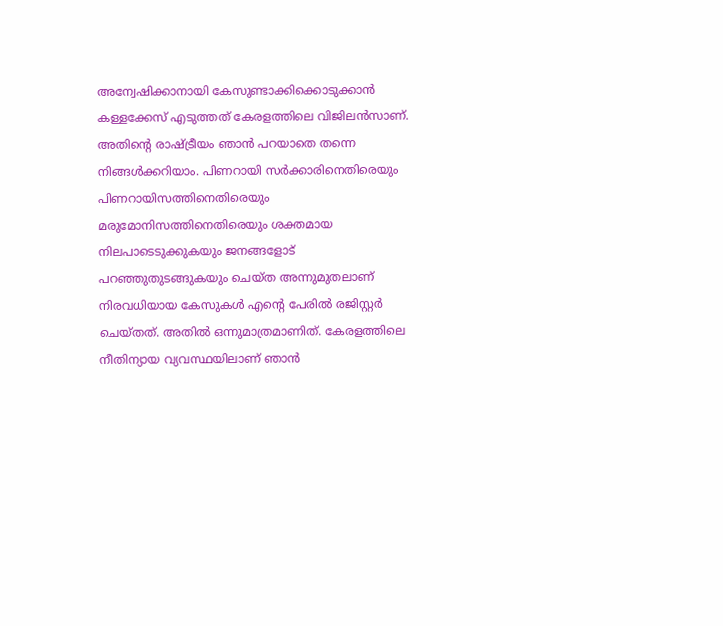അന്വേഷിക്കാനായി കേസുണ്ടാക്കിക്കൊടുക്കാൻ കള്ളക്കേസ് എടുത്തത് കേരളത്തിലെ വിജിലൻസാണ്. അതിന്റെ രാഷ്ട്രീയം ഞാൻ പറയാതെ തന്നെ നിങ്ങൾക്കറിയാം. പിണറായി സർക്കാരിനെതിരെയും പിണറായിസത്തിനെതിരെയും മരുമോനിസത്തിനെതിരെയും ശക്തമായ നിലപാടെടുക്കുകയും ജനങ്ങളോട് പറഞ്ഞുതുടങ്ങുകയും ചെയ്ത അന്നുമുതലാണ് നിരവധിയായ കേസുകൾ എന്റെ പേരിൽ രജിസ്റ്റർ ചെയ്തത്. അതിൽ ഒന്നുമാത്രമാണിത്. കേരളത്തിലെ നീതിന്യായ വ്യവസ്ഥയിലാണ് ഞാൻ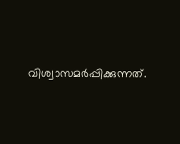വിശ്വാസമർപ്പിക്കുന്നത്.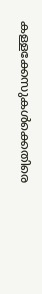കള്ളക്കേസുകൾക്കെതിരെ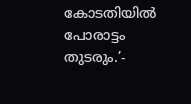കോടതിയിൽ പോരാട്ടം തുടരും.’-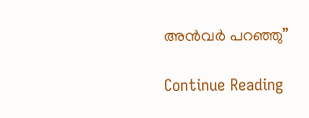അൻവർ പറഞ്ഞു”

Continue Reading